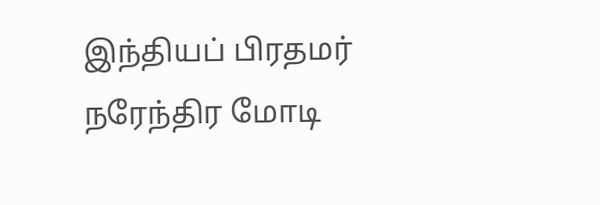இந்தியப் பிரதமர் நரேந்திர மோடி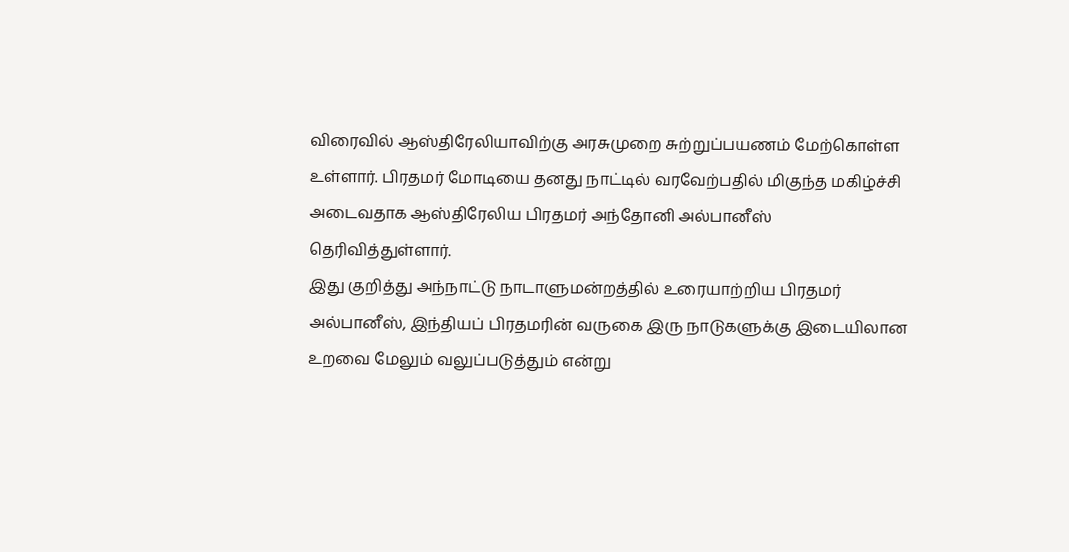விரைவில் ஆஸ்திரேலியாவிற்கு அரசுமுறை சுற்றுப்பயணம் மேற்கொள்ள உள்ளார். பிரதமர் மோடியை தனது நாட்டில் வரவேற்பதில் மிகுந்த மகிழ்ச்சி அடைவதாக ஆஸ்திரேலிய பிரதமர் அந்தோனி அல்பானீஸ் தெரிவித்துள்ளார்.
இது குறித்து அந்நாட்டு நாடாளுமன்றத்தில் உரையாற்றிய பிரதமர் அல்பானீஸ், இந்தியப் பிரதமரின் வருகை இரு நாடுகளுக்கு இடையிலான உறவை மேலும் வலுப்படுத்தும் என்று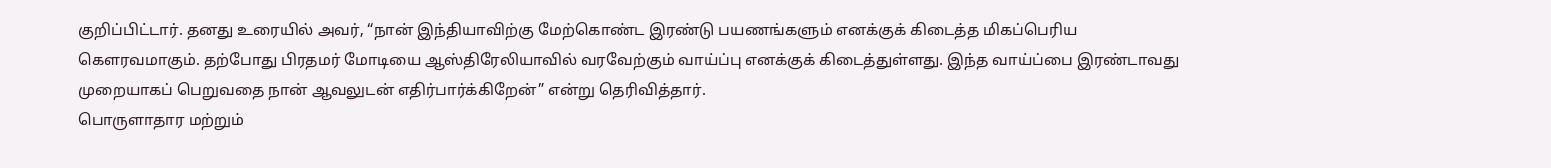குறிப்பிட்டார். தனது உரையில் அவர், “நான் இந்தியாவிற்கு மேற்கொண்ட இரண்டு பயணங்களும் எனக்குக் கிடைத்த மிகப்பெரிய கௌரவமாகும். தற்போது பிரதமர் மோடியை ஆஸ்திரேலியாவில் வரவேற்கும் வாய்ப்பு எனக்குக் கிடைத்துள்ளது. இந்த வாய்ப்பை இரண்டாவது முறையாகப் பெறுவதை நான் ஆவலுடன் எதிர்பார்க்கிறேன்” என்று தெரிவித்தார்.
பொருளாதார மற்றும்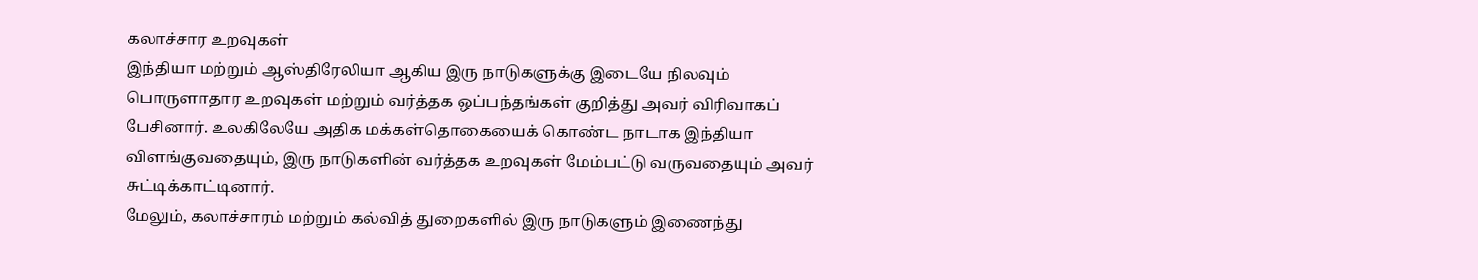கலாச்சார உறவுகள்
இந்தியா மற்றும் ஆஸ்திரேலியா ஆகிய இரு நாடுகளுக்கு இடையே நிலவும் பொருளாதார உறவுகள் மற்றும் வர்த்தக ஒப்பந்தங்கள் குறித்து அவர் விரிவாகப் பேசினார். உலகிலேயே அதிக மக்கள்தொகையைக் கொண்ட நாடாக இந்தியா விளங்குவதையும், இரு நாடுகளின் வர்த்தக உறவுகள் மேம்பட்டு வருவதையும் அவர் சுட்டிக்காட்டினார்.
மேலும், கலாச்சாரம் மற்றும் கல்வித் துறைகளில் இரு நாடுகளும் இணைந்து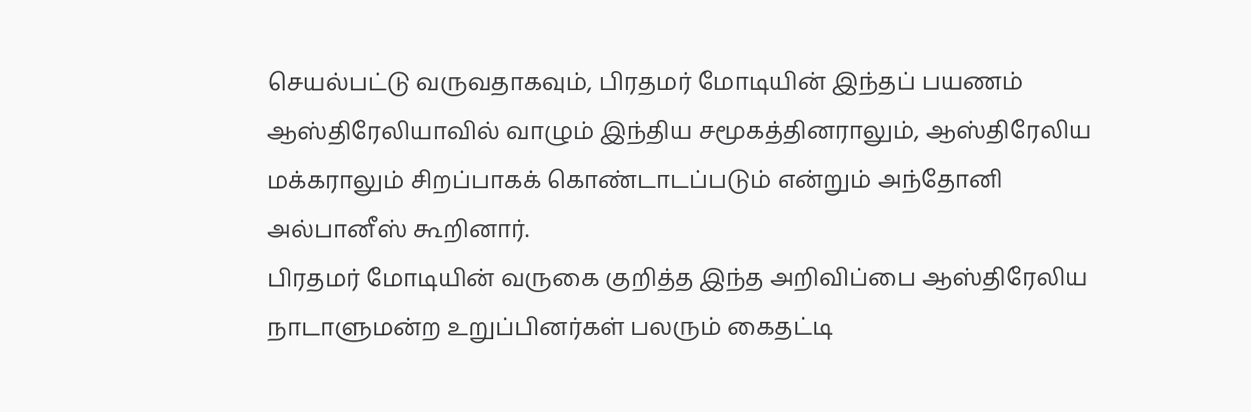செயல்பட்டு வருவதாகவும், பிரதமர் மோடியின் இந்தப் பயணம் ஆஸ்திரேலியாவில் வாழும் இந்திய சமூகத்தினராலும், ஆஸ்திரேலிய மக்கராலும் சிறப்பாகக் கொண்டாடப்படும் என்றும் அந்தோனி அல்பானீஸ் கூறினார்.
பிரதமர் மோடியின் வருகை குறித்த இந்த அறிவிப்பை ஆஸ்திரேலிய நாடாளுமன்ற உறுப்பினர்கள் பலரும் கைதட்டி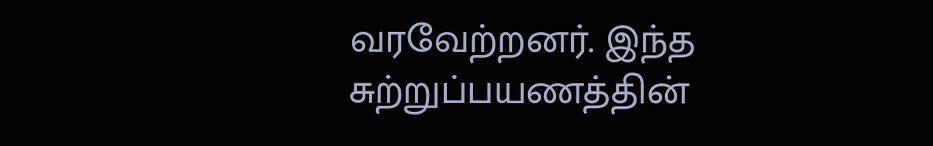வரவேற்றனர். இந்த சுற்றுப்பயணத்தின்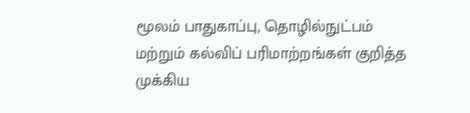மூலம் பாதுகாப்பு, தொழில்நுட்பம் மற்றும் கல்விப் பரிமாற்றங்கள் குறித்த முக்கிய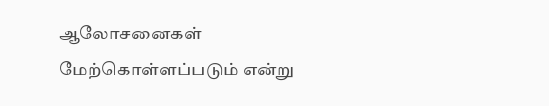ஆலோசனைகள் மேற்கொள்ளப்படும் என்று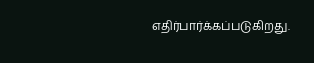எதிர்பார்க்கப்படுகிறது.